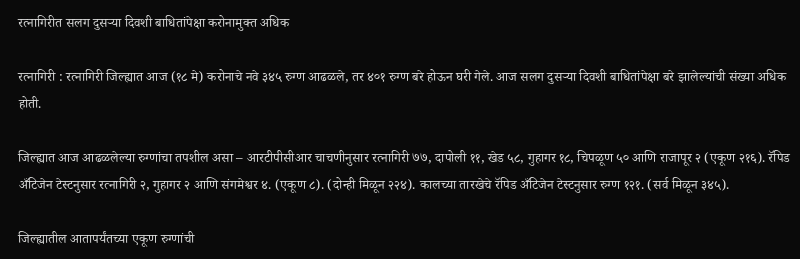रत्नागिरीत सलग दुसऱ्या दिवशी बाधितांपेक्षा करोनामुक्त अधिक

रत्नागिरी : रत्नागिरी जिल्ह्यात आज (१८ मे) करोनाचे नवे ३४५ रुग्ण आढळले, तर ४०१ रुग्ण बरे होऊन घरी गेले. आज सलग दुसऱ्या दिवशी बाधितांपेक्षा बरे झालेल्यांची संख्या अधिक होती.

जिल्ह्यात आज आढळलेल्या रुग्णांचा तपशील असा – आरटीपीसीआर चाचणीनुसार रत्नागिरी ७७, दापोली ११, खेड ५८, गुहागर १८, चिपळूण ५० आणि राजापूर २ (एकूण २१६). रॅपिड अँटिजेन टेस्टनुसार रत्नागिरी २, गुहागर २ आणि संगमेश्वर ४. (एकूण ८). (दोन्ही मिळून २२४). कालच्या तारखेचे रॅपिड अँटिजेन टेस्टनुसार रुग्ण १२१. (सर्व मिळून ३४५).

जिल्ह्यातील आतापर्यंतच्या एकूण रुग्णांची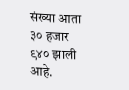संख्या आता ३० हजार ९४० झाली आहे.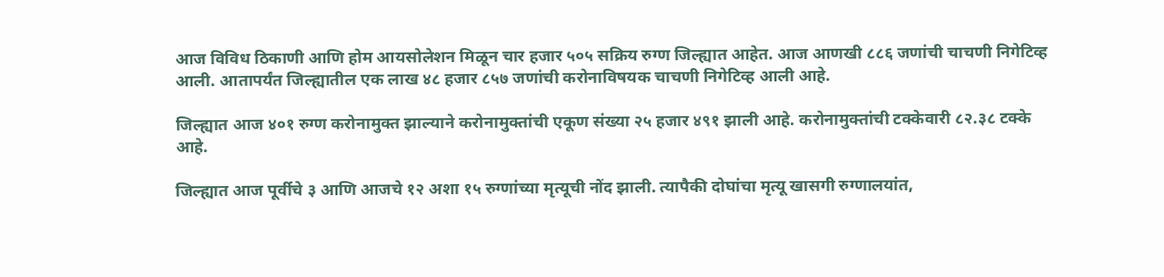आज विविध ठिकाणी आणि होम आयसोलेशन मिळून चार हजार ५०५ सक्रिय रुग्ण जिल्ह्यात आहेत. आज आणखी ८८६ जणांची चाचणी निगेटिव्ह आली. आतापर्यंत जिल्ह्यातील एक लाख ४८ हजार ८५७ जणांची करोनाविषयक चाचणी निगेटिव्ह आली आहे.

जिल्ह्यात आज ४०१ रुग्ण करोनामुक्त झाल्याने करोनामुक्तांची एकूण संख्या २५ हजार ४९१ झाली आहे. करोनामुक्तांची टक्केवारी ८२.३८ टक्के आहे.

जिल्ह्यात आज पूर्वीचे ३ आणि आजचे १२ अशा १५ रुग्णांच्या मृत्यूची नोंद झाली. त्यापैकी दोघांचा मृत्यू खासगी रुग्णालयांत,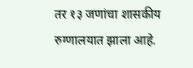तर १३ जणांचा शासकीय रुग्णालयात झाला आहे.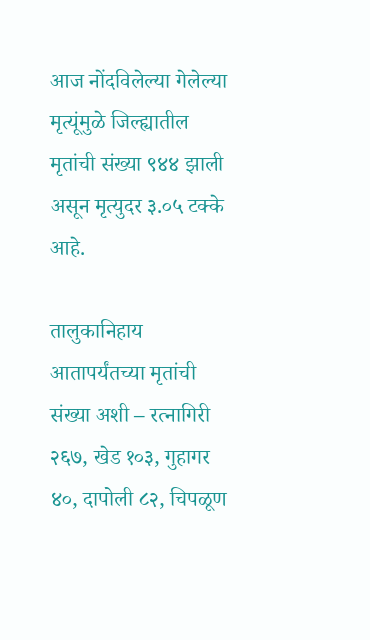आज नोंदविलेल्या गेलेल्या मृत्यूंमुळे जिल्ह्यातील मृतांची संख्या ९४४ झाली असून मृत्युदर ३.०५ टक्के आहे.

तालुकानिहाय आतापर्यंतच्या मृतांची संख्या अशी – रत्नागिरी २६७, खेड १०३, गुहागर ४०, दापोली ८२, चिपळूण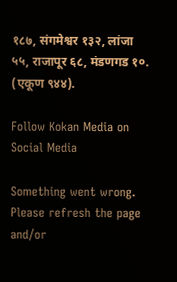१८७, संगमेश्वर १३२, लांजा ५५, राजापूर ६८, मंडणगड १०. (एकूण ९४४).

Follow Kokan Media on Social Media

Something went wrong. Please refresh the page and/or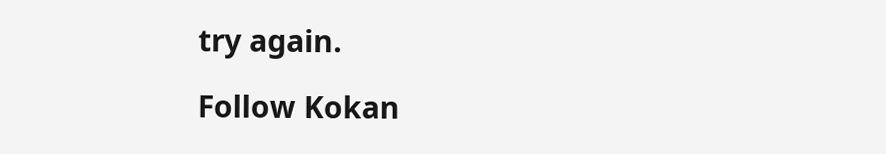try again.

Follow Kokan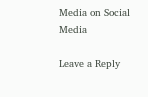Media on Social Media

Leave a Reply